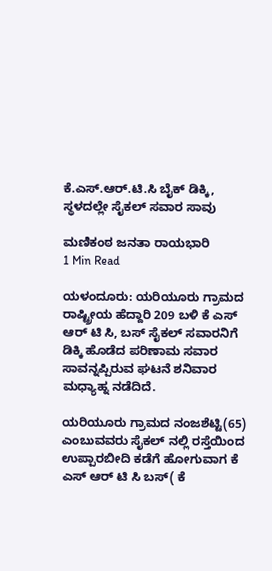ಕೆ.ಎಸ್.ಆರ್.ಟಿ.ಸಿ ಬೈಕ್ ಡಿಕ್ಕಿ, ಸ್ಥಳದಲ್ಲೇ ಸೈಕಲ್ ಸವಾರ ಸಾವು

ಮಣಿಕಂಠ ಜನತಾ ರಾಯಭಾರಿ
1 Min Read

ಯಳಂದೂರು: ಯರಿಯೂರು ಗ್ರಾಮದ ರಾಷ್ಟ್ರೀಯ ಹೆದ್ದಾರಿ 209 ಬಳಿ ಕೆ ಎಸ್ ಆರ್ ಟಿ ಸಿ, ಬಸ್ ಸೈಕಲ್ ಸವಾರನಿಗೆ ಡಿಕ್ಕಿ ಹೊಡೆದ ಪರಿಣಾಮ ಸವಾರ ಸಾವನ್ನಪ್ಪಿರುವ ಘಟನೆ ಶನಿವಾರ ಮಧ್ಯಾಹ್ನ ನಡೆದಿದೆ.

ಯರಿಯೂರು ಗ್ರಾಮದ ನಂಜಶೆಟ್ಟಿ(65) ಎಂಬುವವರು ಸೈಕಲ್ ನಲ್ಲಿ ರಸ್ತೆಯಿಂದ ಉಪ್ಪಾರಬೀದಿ ಕಡೆಗೆ ಹೋಗುವಾಗ ಕೆ ಎಸ್ ಆರ್ ಟಿ ಸಿ ಬಸ್( ಕೆ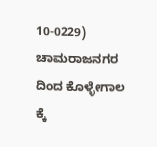10-0229) ಚಾಮರಾಜನಗರ ದಿಂದ ಕೊಳ್ಳೇಗಾಲ ಕ್ಕೆ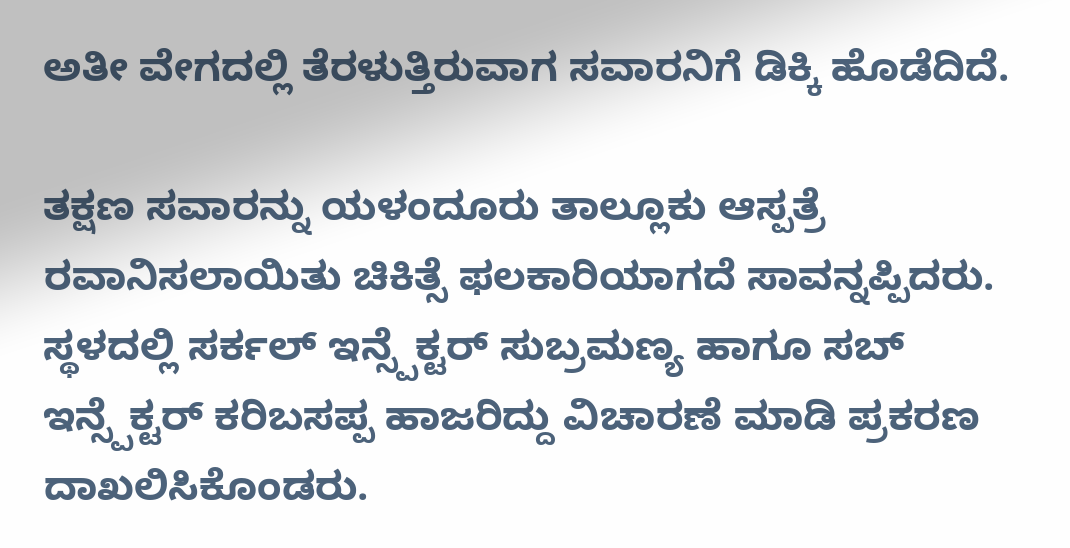ಅತೀ ವೇಗದಲ್ಲಿ ತೆರಳುತ್ತಿರುವಾಗ ಸವಾರನಿಗೆ ಡಿಕ್ಕಿ ಹೊಡೆದಿದೆ.

ತಕ್ಷಣ ಸವಾರನ್ನು ಯಳಂದೂರು ತಾಲ್ಲೂಕು ಆಸ್ಪತ್ರೆ ರವಾನಿಸಲಾಯಿತು ಚಿಕಿತ್ಸೆ ಫಲಕಾರಿಯಾಗದೆ ಸಾವನ್ನಪ್ಪಿದರು. ಸ್ಥಳದಲ್ಲಿ ಸರ್ಕಲ್ ಇನ್ಸ್ಪೆಕ್ಟರ್ ಸುಬ್ರಮಣ್ಯ ಹಾಗೂ ಸಬ್ ಇನ್ಸ್ಪೆಕ್ಟರ್ ಕರಿಬಸಪ್ಪ ಹಾಜರಿದ್ದು ವಿಚಾರಣೆ ಮಾಡಿ ಪ್ರಕರಣ ದಾಖಲಿಸಿಕೊಂಡರು.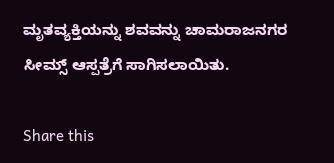ಮೃತವ್ಯಕ್ತಿಯನ್ನು ಶವವನ್ನು ಚಾಮರಾಜನಗರ ಸೀಮ್ಸ್ ಆಸ್ಪತ್ರೆಗೆ ಸಾಗಿಸಲಾಯಿತು.

Share this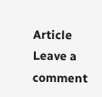Article
Leave a comment